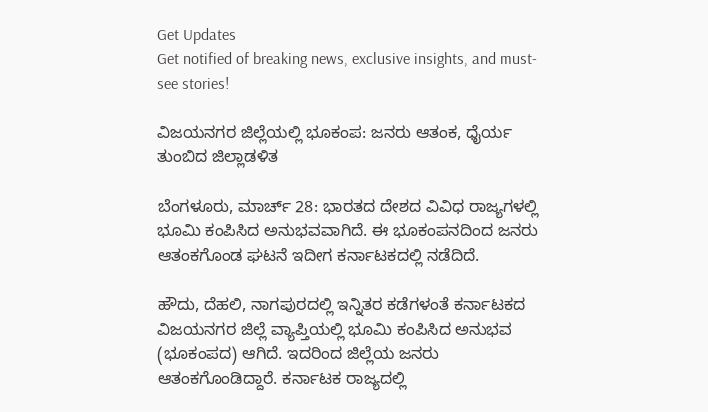Get Updates
Get notified of breaking news, exclusive insights, and must-see stories!

ವಿಜಯನಗರ ಜಿಲ್ಲೆಯಲ್ಲಿ ಭೂಕಂಪ: ಜನರು ಆತಂಕ, ಧೈರ್ಯ ತುಂಬಿದ ಜಿಲ್ಲಾಡಳಿತ

ಬೆಂಗಳೂರು, ಮಾರ್ಚ್ 28: ಭಾರತದ ದೇಶದ ವಿವಿಧ ರಾಜ್ಯಗಳಲ್ಲಿ ಭೂಮಿ ಕಂಪಿಸಿದ ಅನುಭವವಾಗಿದೆ. ಈ ಭೂಕಂಪನದಿಂದ ಜನರು ಆತಂಕಗೊಂಡ ಘಟನೆ ಇದೀಗ ಕರ್ನಾಟಕದಲ್ಲಿ ನಡೆದಿದೆ.

ಹೌದು, ದೆಹಲಿ, ನಾಗಪುರದಲ್ಲಿ ಇನ್ನಿತರ ಕಡೆಗಳಂತೆ ಕರ್ನಾಟಕದ ವಿಜಯನಗರ ಜಿಲ್ಲೆ ವ್ಯಾಪ್ತಿಯಲ್ಲಿ ಭೂಮಿ ಕಂಪಿಸಿದ ಅನುಭವ (ಭೂಕಂಪದ) ಆಗಿದೆ. ಇದರಿಂದ ಜಿಲ್ಲೆಯ ಜನರು ಆತಂಕಗೊಂಡಿದ್ದಾರೆ. ಕರ್ನಾಟಕ ರಾಜ್ಯದಲ್ಲಿ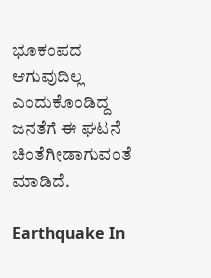ಭೂಕಂಪದ ಆಗುವುದಿಲ್ಲ ಎಂದುಕೊಂಡಿದ್ದ ಜನತೆಗೆ ಈ ಘಟನೆ ಚಿಂತೆಗೀಡಾಗುವಂತೆ ಮಾಡಿದೆ.

Earthquake In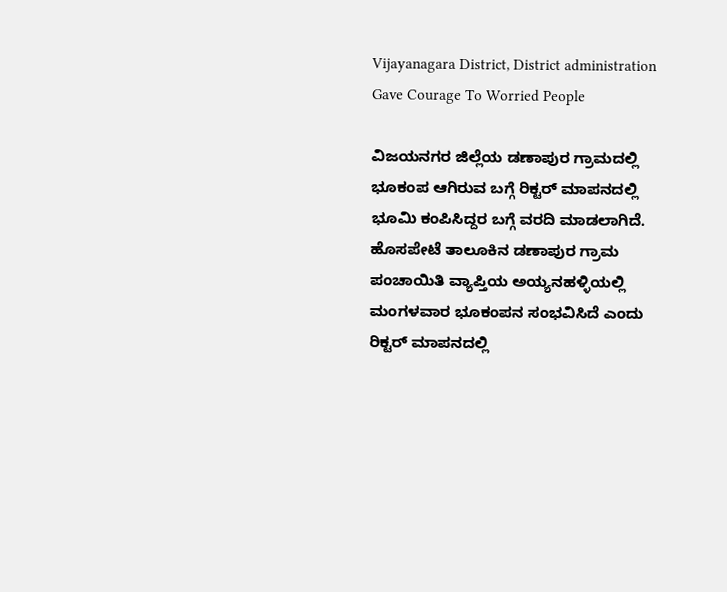Vijayanagara District, District administration Gave Courage To Worried People

ವಿಜಯನಗರ ಜಿಲ್ಲೆಯ ಡಣಾಪುರ ಗ್ರಾಮದಲ್ಲಿ ಭೂಕಂಪ ಆಗಿರುವ ಬಗ್ಗೆ ರಿಕ್ಟರ್‌ ಮಾಪನದಲ್ಲಿ ಭೂಮಿ ಕಂಪಿಸಿದ್ದರ ಬಗ್ಗೆ ವರದಿ ಮಾಡಲಾಗಿದೆ. ಹೊಸಪೇಟೆ ತಾಲೂಕಿನ ಡಣಾಪುರ ಗ್ರಾಮ ಪಂಚಾಯಿತಿ ವ್ಯಾಪ್ತಿಯ ಅಯ್ಯನಹಳ್ಳಿಯಲ್ಲಿ ಮಂಗಳವಾರ ಭೂಕಂಪನ ಸಂಭವಿಸಿದೆ ಎಂದು ರಿಕ್ಟರ್ ಮಾಪನದಲ್ಲಿ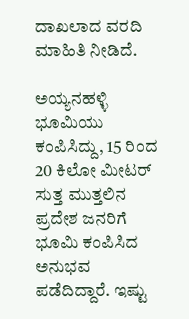ದಾಖಲಾದ ವರದಿ ಮಾಹಿತಿ ನೀಡಿದೆ.

ಅಯ್ಯನಹಳ್ಳಿ ಭೂಮಿಯು ಕಂಪಿಸಿದ್ದು, 15 ರಿಂದ 20 ಕಿಲೋ ಮೀಟರ್ ಸುತ್ತ ಮುತ್ತಲಿನ ಪ್ರದೇಶ ಜನರಿಗೆ ಭೂಮಿ ಕಂಪಿಸಿದ ಅನುಭವ ಪಡೆದಿದ್ದಾರೆ. ಇಷ್ಟು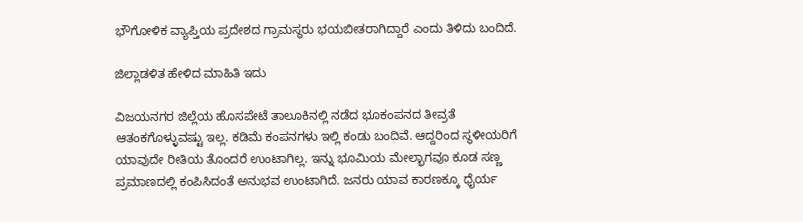ಭೌಗೋಳಿಕ ವ್ಯಾಪ್ತಿಯ ಪ್ರದೇಶದ ಗ್ರಾಮಸ್ಥರು ಭಯಬೀತರಾಗಿದ್ದಾರೆ ಎಂದು ತಿಳಿದು ಬಂದಿದೆ.

ಜಿಲ್ಲಾಡಳಿತ ಹೇಳಿದ ಮಾಹಿತಿ ಇದು

ವಿಜಯನಗರ ಜಿಲ್ಲೆಯ ಹೊಸಪೇಟೆ ತಾಲೂಕಿನಲ್ಲಿ ನಡೆದ ಭೂಕಂಪನದ ತೀವ್ರತೆ ಆತಂಕಗೊಳ್ಳುವಷ್ಟು ಇಲ್ಲ. ಕಡಿಮೆ ಕಂಪನಗಳು ಇಲ್ಲಿ ಕಂಡು ಬಂದಿವೆ. ಆದ್ದರಿಂದ ಸ್ಥಳೀಯರಿಗೆ ಯಾವುದೇ ರೀತಿಯ ತೊಂದರೆ ಉಂಟಾಗಿಲ್ಲ. ಇನ್ನು ಭೂಮಿಯ ಮೇಲ್ಭಾಗವೂ ಕೂಡ ಸಣ್ಣ ಪ್ರಮಾಣದಲ್ಲಿ ಕಂಪಿಸಿದಂತೆ ಅನುಭವ ಉಂಟಾಗಿದೆ. ಜನರು ಯಾವ ಕಾರಣಕ್ಕೂ ಧೈರ್ಯ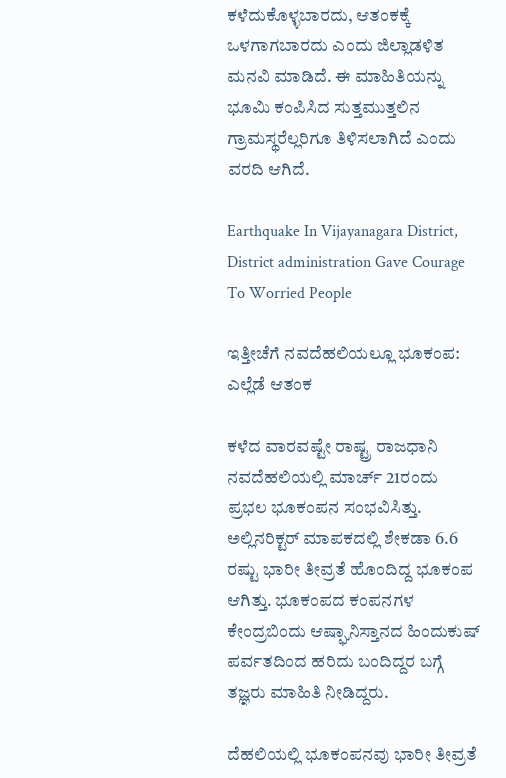ಕಳೆದುಕೊಳ್ಳಬಾರದು, ಆತಂಕಕ್ಕೆ ಒಳಗಾಗಬಾರದು ಎಂದು ಜಿಲ್ಲಾಡಳಿತ ಮನವಿ ಮಾಡಿದೆ. ಈ ಮಾಹಿತಿಯನ್ನು ಭೂಮಿ ಕಂಪಿಸಿದ ಸುತ್ತಮುತ್ತಲಿನ ಗ್ರಾಮಸ್ಥರೆಲ್ಲರಿಗೂ ತಿಳಿಸಲಾಗಿದೆ ಎಂದು ವರದಿ ಆಗಿದೆ.

Earthquake In Vijayanagara District, District administration Gave Courage To Worried People

ಇತ್ತೀಚೆಗೆ ನವದೆಹಲಿಯಲ್ಲೂ ಭೂಕಂಪ: ಎಲ್ಲೆಡೆ ಆತಂಕ

ಕಳೆದ ವಾರವಷ್ಟೇ ರಾಷ್ಟ್ರ ರಾಜಧಾನಿ ನವದೆಹಲಿಯಲ್ಲಿ ಮಾರ್ಚ್ 21ರಂದು ಪ್ರಭಲ ಭೂಕಂಪನ ಸಂಭವಿಸಿತ್ತು. ಅಲ್ಲಿನರಿಕ್ಟರ್‌ ಮಾಪಕದಲ್ಲಿ ಶೇಕಡಾ 6.6 ರಷ್ಟು ಭಾರೀ ತೀವ್ರತೆ ಹೊಂದಿದ್ದ ಭೂಕಂಪ ಆಗಿತ್ತು. ಭೂಕಂಪದ ಕಂಪನಗಳ ಕೇಂದ್ರಬಿಂದು ಆಷ್ಘಾನಿಸ್ತಾನದ ಹಿಂದುಕುಷ್‌ ಪರ್ವತದಿಂದ ಹರಿದು ಬಂದಿದ್ದರ ಬಗ್ಗೆ ತಜ್ಞರು ಮಾಹಿತಿ ನೀಡಿದ್ದರು.

ದೆಹಲಿಯಲ್ಲಿ ಭೂಕಂಪನವು ಭಾರೀ ತೀವ್ರತೆ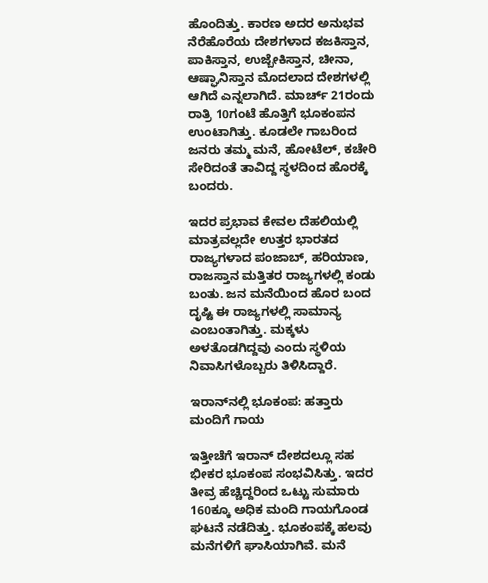ಹೊಂದಿತ್ತು. ಕಾರಣ ಅದರ ಅನುಭವ ನೆರೆಹೊರೆಯ ದೇಶಗಳಾದ ಕಜಕಿಸ್ತಾನ, ಪಾಕಿಸ್ತಾನ, ಉಜ್ಬೇಕಿಸ್ತಾನ, ಚೀನಾ, ಆಷ್ಘಾನಿಸ್ತಾನ ಮೊದಲಾದ ದೇಶಗಳಲ್ಲಿ ಆಗಿದೆ ಎನ್ನಲಾಗಿದೆ. ಮಾರ್ಚ್‌ 21ರಂದು ರಾತ್ರಿ 10ಗಂಟೆ ಹೊತ್ತಿಗೆ ಭೂಕಂಪನ ಉಂಟಾಗಿತ್ತು. ಕೂಡಲೇ ಗಾಬರಿಂದ ಜನರು ತಮ್ಮ ಮನೆ, ಹೋಟೆಲ್, ಕಚೇರಿ ಸೇರಿದಂತೆ ತಾವಿದ್ದ ಸ್ಥಳದಿಂದ ಹೊರಕ್ಕೆ ಬಂದರು.

ಇದರ ಪ್ರಭಾವ ಕೇವಲ ದೆಹಲಿಯಲ್ಲಿ ಮಾತ್ರವಲ್ಲದೇ ಉತ್ತರ ಭಾರತದ ರಾಜ್ಯಗಳಾದ ಪಂಜಾಬ್‌, ಹರಿಯಾಣ, ರಾಜಸ್ತಾನ ಮತ್ತಿತರ ರಾಜ್ಯಗಳಲ್ಲಿ ಕಂಡು ಬಂತು. ಜನ ಮನೆಯಿಂದ ಹೊರ ಬಂದ ದೃಷ್ಟಿ ಈ ರಾಜ್ಯಗಳಲ್ಲಿ ಸಾಮಾನ್ಯ ಎಂಬಂತಾಗಿತ್ತು. ಮಕ್ಕಳು ಅಳತೊಡಗಿದ್ದವು ಎಂದು ಸ್ಥಳಿಯ ನಿವಾಸಿಗಳೊಬ್ಬರು ತಿಳಿಸಿದ್ದಾರೆ.

ಇರಾನ್‌ನಲ್ಲಿ ಭೂಕಂಪ: ಹತ್ತಾರು ಮಂದಿಗೆ ಗಾಯ

ಇತ್ತೀಚೆಗೆ ಇರಾನ್‌ ದೇಶದಲ್ಲೂ ಸಹ ಭೀಕರ ಭೂಕಂಪ ಸಂಭವಿಸಿತ್ತು. ಇದರ ತೀವ್ರ ಹೆಚ್ಚಿದ್ದರಿಂದ ಒಟ್ಟು ಸುಮಾರು 160ಕ್ಕೂ ಅಧಿಕ ಮಂದಿ ಗಾಯಗೊಂಡ ಘಟನೆ ನಡೆದಿತ್ತು. ಭೂಕಂಪಕ್ಕೆ ಹಲವು ಮನೆಗಳಿಗೆ ಘಾಸಿಯಾಗಿವೆ. ಮನೆ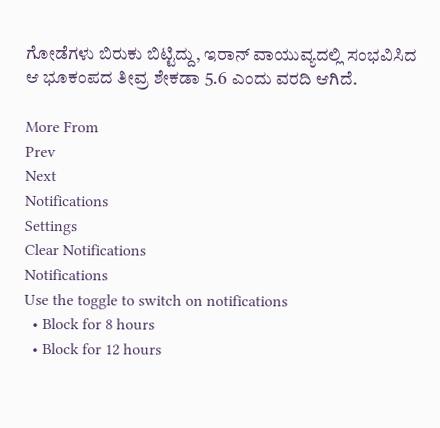ಗೋಡೆಗಳು ಬಿರುಕು ಬಿಟ್ಟಿದ್ದು, ಇರಾನ್‌ ವಾಯುವ್ಯದಲ್ಲಿ ಸಂಭವಿಸಿದ ಆ ಭೂಕಂಪದ ತೀವ್ರ ಶೇಕಡಾ 5.6 ಎಂದು ವರದಿ ಆಗಿದೆ.

More From
Prev
Next
Notifications
Settings
Clear Notifications
Notifications
Use the toggle to switch on notifications
  • Block for 8 hours
  • Block for 12 hours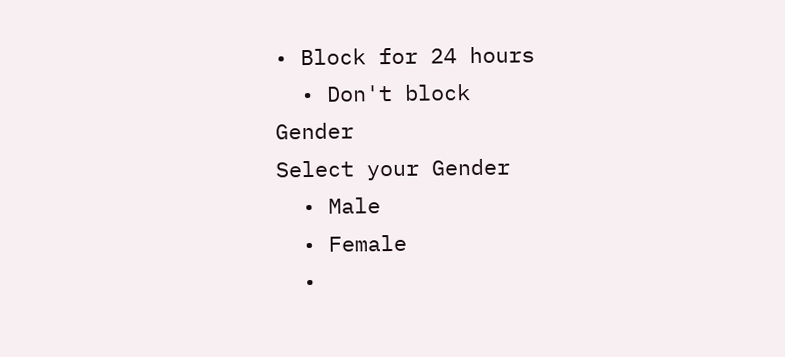• Block for 24 hours
  • Don't block
Gender
Select your Gender
  • Male
  • Female
  •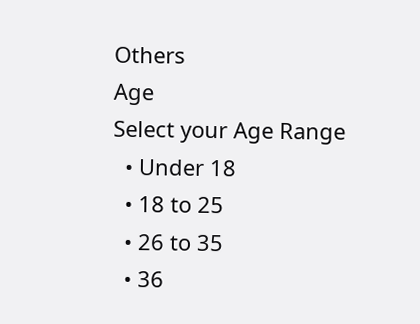Others
Age
Select your Age Range
  • Under 18
  • 18 to 25
  • 26 to 35
  • 36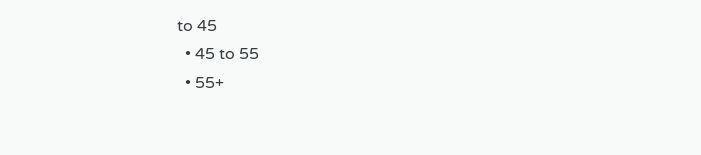to 45
  • 45 to 55
  • 55+